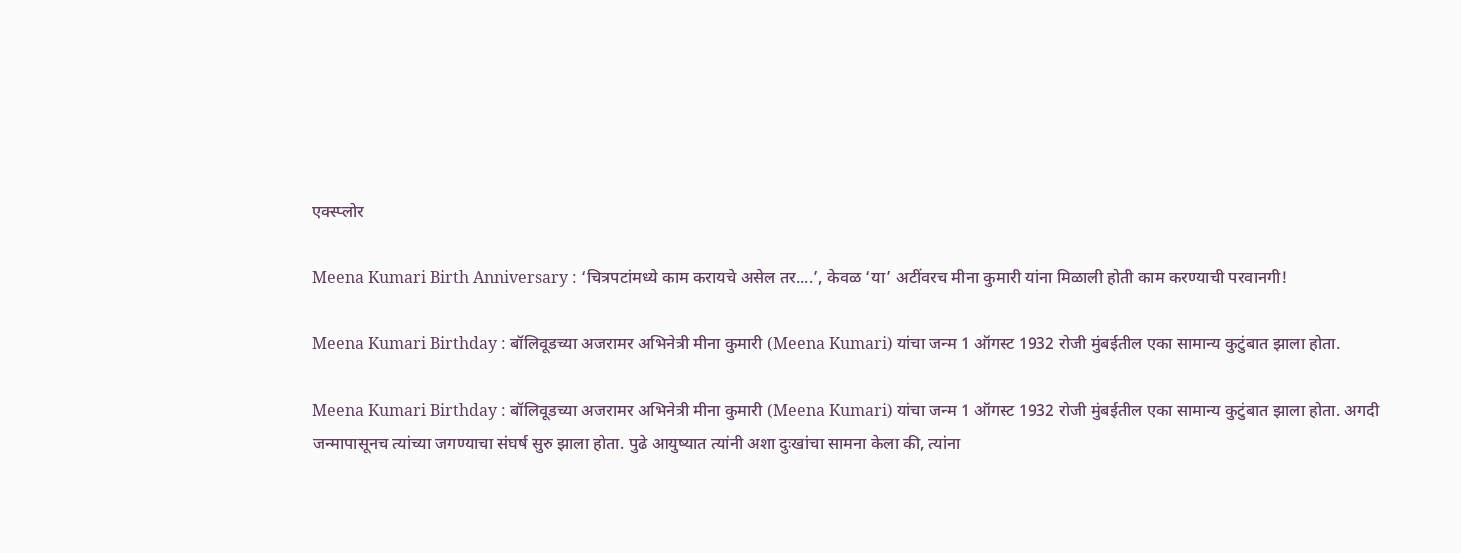एक्स्प्लोर

Meena Kumari Birth Anniversary : ‘चित्रपटांमध्ये काम करायचे असेल तर....’, केवळ ‘या’ अटींवरच मीना कुमारी यांना मिळाली होती काम करण्याची परवानगी!

Meena Kumari Birthday : बॉलिवूडच्या अजरामर अभिनेत्री मीना कुमारी (Meena Kumari) यांचा जन्म 1 ऑगस्ट 1932 रोजी मुंबईतील एका सामान्य कुटुंबात झाला होता.

Meena Kumari Birthday : बॉलिवूडच्या अजरामर अभिनेत्री मीना कुमारी (Meena Kumari) यांचा जन्म 1 ऑगस्ट 1932 रोजी मुंबईतील एका सामान्य कुटुंबात झाला होता. अगदी जन्मापासूनच त्यांच्या जगण्याचा संघर्ष सुरु झाला होता. पुढे आयुष्यात त्यांनी अशा दुःखांचा सामना केला की, त्यांना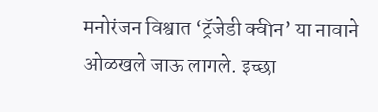मनोरंजन विश्वात ‘ट्रॅजेडी क्वीन’ या नावाने ओळखले जाऊ लागले. इच्छा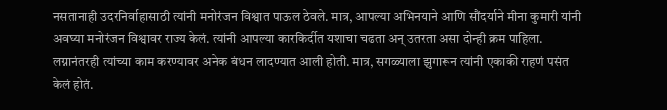नसतानाही उदरनिर्वाहासाठी त्यांनी मनोरंजन विश्वात पाऊल ठेवले. मात्र, आपल्या अभिनयाने आणि सौंदर्याने मीना कुमारी यांनी अवघ्या मनोरंजन विश्वावर राज्य केलं. त्यांनी आपल्या कारकिर्दीत यशाचा चढता अन् उतरता असा दोन्ही क्रम पाहिला. लग्नानंतरही त्यांच्या काम करण्यावर अनेक बंधन लादण्यात आली होती. मात्र, सगळ्याला झुगारून त्यांनी एकाकी राहणं पसंत केलं होतं.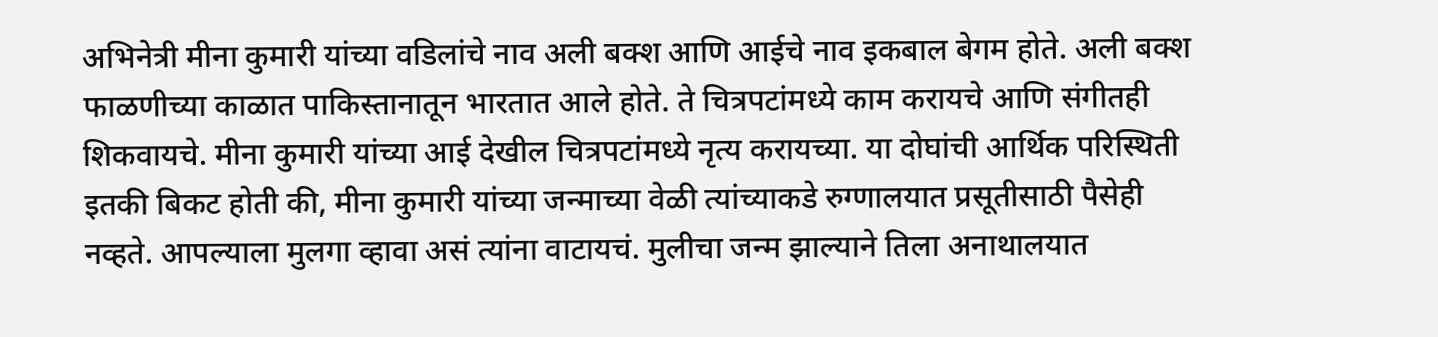अभिनेत्री मीना कुमारी यांच्या वडिलांचे नाव अली बक्श आणि आईचे नाव इकबाल बेगम होते. अली बक्श फाळणीच्या काळात पाकिस्तानातून भारतात आले होते. ते चित्रपटांमध्ये काम करायचे आणि संगीतही शिकवायचे. मीना कुमारी यांच्या आई देखील चित्रपटांमध्ये नृत्य करायच्या. या दोघांची आर्थिक परिस्थिती इतकी बिकट होती की, मीना कुमारी यांच्या जन्माच्या वेळी त्यांच्याकडे रुग्णालयात प्रसूतीसाठी पैसेही नव्हते. आपल्याला मुलगा व्हावा असं त्यांना वाटायचं. मुलीचा जन्म झाल्याने तिला अनाथालयात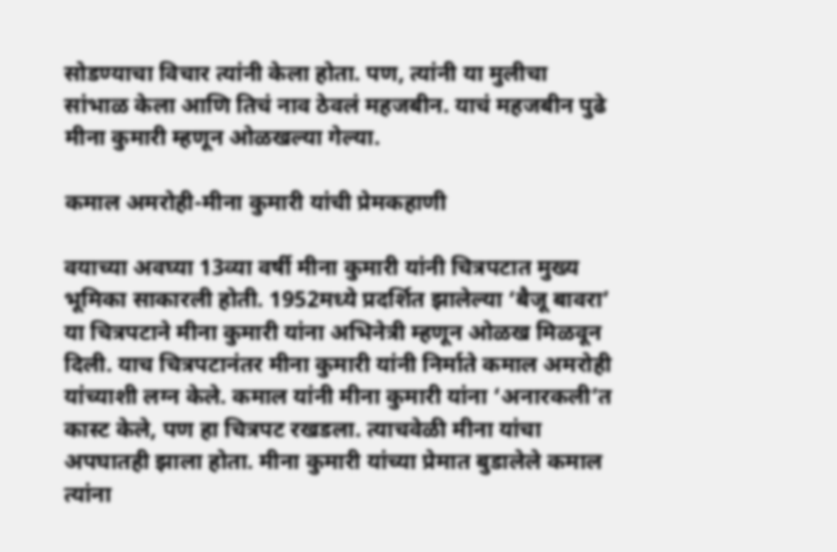सोडण्याचा विचार त्यांनी केला होता. पण, त्यांनी या मुलीचा सांभाळ केला आणि तिचं नाव ठेवलं महजबीन. याचं महजबीन पुढे मीना कुमारी म्हणून ओळखल्या गेल्या.

कमाल अमरोही-मीना कुमारी यांची प्रेमकहाणी

वयाच्या अवघ्या 13व्या वर्षी मीना कुमारी यांनी चित्रपटात मुख्य भूमिका साकारली होती. 1952मध्ये प्रदर्शित झालेल्या ‘बैजू बावरा’ या चित्रपटाने मीना कुमारी यांना अभिनेत्री म्हणून ओळख मिळवून दिली. याच चित्रपटानंतर मीना कुमारी यांनी निर्माते कमाल अमरोही यांच्याशी लग्न केले. कमाल यांनी मीना कुमारी यांना ‘अनारकली’त कास्ट केले, पण हा चित्रपट रखडला. त्याचवेळी मीना यांचा अपघातही झाला होता. मीना कुमारी यांच्या प्रेमात बुडालेले कमाल त्यांना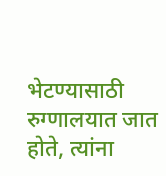भेटण्यासाठी रुग्णालयात जात होते, त्यांना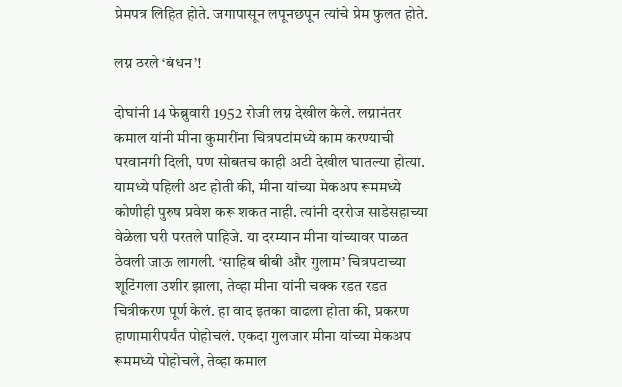प्रेमपत्र लिहित होते. जगापासून लपूनछपून त्यांचे प्रेम फुलत होते.

लग्न ठरले ‘बंधन’!

दोघांनी 14 फेब्रुवारी 1952 रोजी लग्न देखील केले. लग्नानंतर कमाल यांनी मीना कुमारींना चित्रपटांमध्ये काम करण्याची परवानगी दिली, पण सोबतच काही अटी देखील घातल्या होत्या. यामध्ये पहिली अट होती की, मीना यांच्या मेकअप रूममध्ये कोणीही पुरुष प्रवेश करू शकत नाही. त्यांनी दररोज साडेसहाच्या वेळेला घरी परतले पाहिजे. या दरम्यान मीना यांच्यावर पाळत ठेवली जाऊ लागली. ‘साहिब बीबी और गुलाम’ चित्रपटाच्या शूटिंगला उशीर झाला, तेव्हा मीना यांनी चक्क रडत रडत चित्रीकरण पूर्ण केलं. हा वाद इतका वाढला होता की, प्रकरण हाणामारीपर्यंत पोहोचलं. एकदा गुलजार मीना यांच्या मेकअप रूममध्ये पोहोचले, तेव्हा कमाल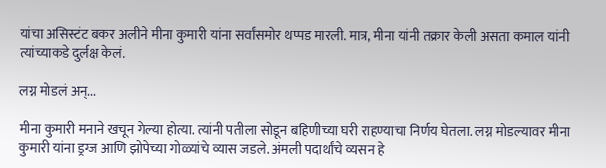यांचा असिस्टंट बकर अलीने मीना कुमारी यांना सर्वांसमोर थप्पड मारली. मात्र, मीना यांनी तक्रार केली असता कमाल यांनी त्यांच्याकडे दुर्लक्ष केलं.

लग्न मोडलं अन्...

मीना कुमारी मनाने खचून गेल्या होत्या. त्यांनी पतीला सोडून बहिणीच्या घरी राहण्याचा निर्णय घेतला. लग्न मोडल्यावर मीना कुमारी यांना ड्रग्ज आणि झोपेच्या गोळ्यांचे व्यास जडले. अंमली पदार्थांचे व्यसन हे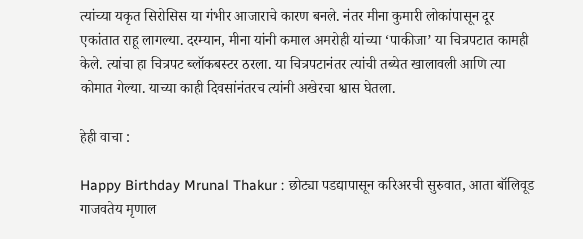त्यांच्या यकृत सिरोसिस या गंभीर आजाराचे कारण बनले. नंतर मीना कुमारी लोकांपासून दूर एकांतात राहू लागल्या. दरम्यान, मीना यांनी कमाल अमरोही यांच्या ‘पाकीजा’ या चित्रपटात कामही केले. त्यांचा हा चित्रपट ब्लॉकबस्टर ठरला. या चित्रपटानंतर त्यांची तब्येत खालावली आणि त्या कोमात गेल्या. याच्या काही दिवसांनंतरच त्यांनी अखेरचा श्वास घेतला.

हेही वाचा :

Happy Birthday Mrunal Thakur : छोट्या पडद्यापासून करिअरची सुरुवात, आता बॉलिवूड गाजवतेय मृणाल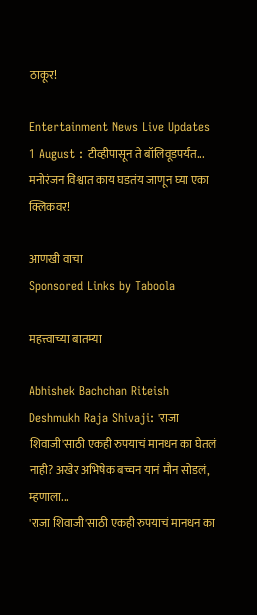ठाकूर!

Entertainment News Live Updates 1 August : टीव्हीपासून ते बॉलिवूडपर्यंत... मनोरंजन विश्वात काय घडतंय जाणून घ्या एका क्लिकवर!

आणखी वाचा
Sponsored Links by Taboola

महत्त्वाच्या बातम्या

Abhishek Bachchan Riteish Deshmukh Raja Shivaji: 'राजा शिवाजी'साठी एकही रुपयाचं मानधन का घेतलं नाही? अखेर अभिषेक बच्चन यानं मौन सोडलं, म्हणाला...
'राजा शिवाजी'साठी एकही रुपयाचं मानधन का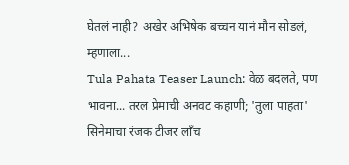घेतलं नाही? अखेर अभिषेक बच्चन यानं मौन सोडलं, म्हणाला...
Tula Pahata Teaser Launch: वेळ बदलते, पण भावना... तरल प्रेमाची अनवट कहाणी; 'तुला पाहता' सिनेमाचा रंजक टीजर लाँच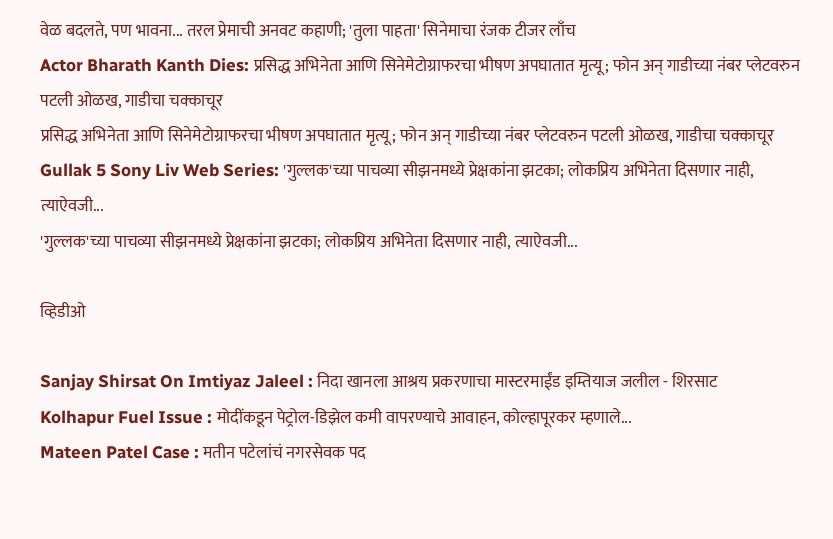वेळ बदलते, पण भावना... तरल प्रेमाची अनवट कहाणी; 'तुला पाहता' सिनेमाचा रंजक टीजर लाँच
Actor Bharath Kanth Dies: प्रसिद्ध अभिनेता आणि सिनेमेटोग्राफरचा भीषण अपघातात मृत्यू; फोन अन् गाडीच्या नंबर प्लेटवरुन पटली ओळख, गाडीचा चक्काचूर
प्रसिद्ध अभिनेता आणि सिनेमेटोग्राफरचा भीषण अपघातात मृत्यू; फोन अन् गाडीच्या नंबर प्लेटवरुन पटली ओळख, गाडीचा चक्काचूर
Gullak 5 Sony Liv Web Series: 'गुल्लक'च्या पाचव्या सीझनमध्ये प्रेक्षकांना झटका; लोकप्रिय अभिनेता दिसणार नाही, त्याऐवजी...
'गुल्लक'च्या पाचव्या सीझनमध्ये प्रेक्षकांना झटका; लोकप्रिय अभिनेता दिसणार नाही, त्याऐवजी...

व्हिडीओ

Sanjay Shirsat On Imtiyaz Jaleel : निदा खानला आश्रय प्रकरणाचा मास्टरमाईंड इम्तियाज जलील - शिरसाट
Kolhapur Fuel Issue : मोदींकडून पेट्रोल-डिझेल कमी वापरण्याचे आवाहन, कोल्हापूरकर म्हणाले...
Mateen Patel Case : मतीन पटेलांचं नगरसेवक पद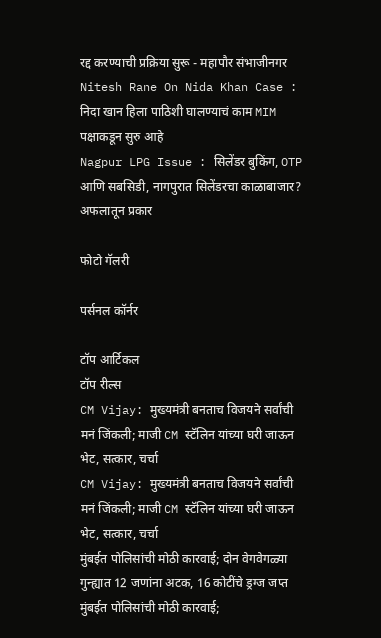रद्द करण्याची प्रक्रिया सुरू - महापौर संभाजीनगर
Nitesh Rane On Nida Khan Case : निदा खान हिला पाठिशी घालण्याचं काम MIM पक्षाकडून सुरु आहे
Nagpur LPG Issue : सिलेंडर बुकिंग, OTP आणि सबसिडी, नागपुरात सिलेंडरचा काळाबाजार? अफलातून प्रकार

फोटो गॅलरी

पर्सनल कॉर्नर

टॉप आर्टिकल
टॉप रील्स
CM Vijay: मुख्यमंत्री बनताच विजयने सर्वांची मनं जिंकली; माजी CM स्टॅलिन यांच्या घरी जाऊन भेट, सत्कार, चर्चा
CM Vijay: मुख्यमंत्री बनताच विजयने सर्वांची मनं जिंकली; माजी CM स्टॅलिन यांच्या घरी जाऊन भेट, सत्कार, चर्चा
मुंबईत पोलिसांची मोठी कारवाई; दोन वेगवेगळ्या गुन्ह्यात 12 जणांना अटक, 16 कोटींचे ड्रग्ज जप्त
मुंबईत पोलिसांची मोठी कारवाई;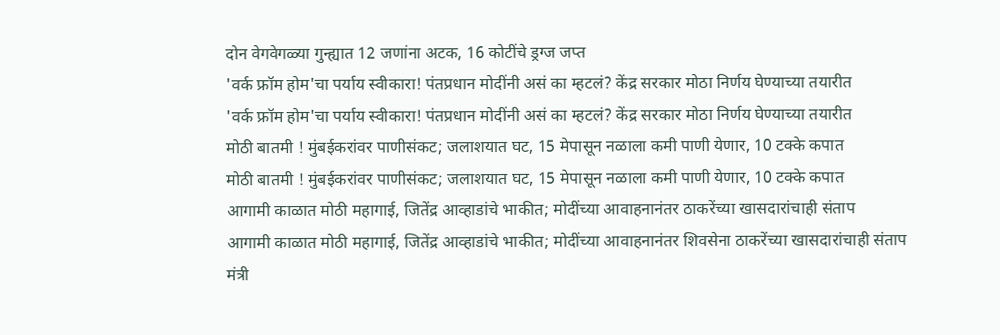दोन वेगवेगळ्या गुन्ह्यात 12 जणांना अटक, 16 कोटींचे ड्रग्ज जप्त
'वर्क फ्रॉम होम'चा पर्याय स्वीकारा! पंतप्रधान मोदींनी असं का म्हटलं? केंद्र सरकार मोठा निर्णय घेण्याच्या तयारीत
'वर्क फ्रॉम होम'चा पर्याय स्वीकारा! पंतप्रधान मोदींनी असं का म्हटलं? केंद्र सरकार मोठा निर्णय घेण्याच्या तयारीत
मोठी बातमी ! मुंबईकरांवर पाणीसंकट; जलाशयात घट, 15 मेपासून नळाला कमी पाणी येणार, 10 टक्के कपात
मोठी बातमी ! मुंबईकरांवर पाणीसंकट; जलाशयात घट, 15 मेपासून नळाला कमी पाणी येणार, 10 टक्के कपात
आगामी काळात मोठी महागाई, जितेंद्र आव्हाडांचे भाकीत; मोदींच्या आवाहनानंतर ठाकरेंच्या खासदारांचाही संताप
आगामी काळात मोठी महागाई, जितेंद्र आव्हाडांचे भाकीत; मोदींच्या आवाहनानंतर शिवसेना ठाकरेंच्या खासदारांचाही संताप
मंत्री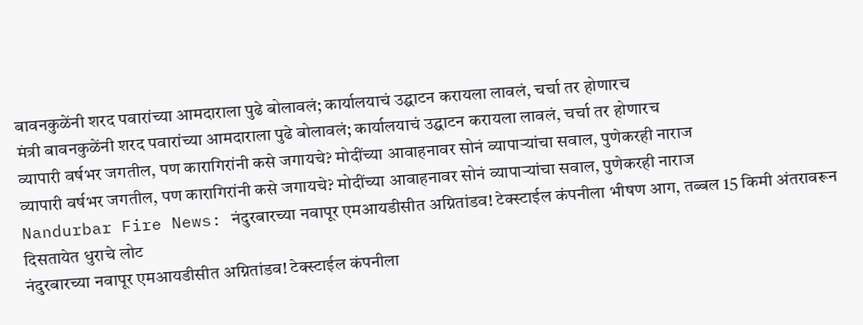बावनकुळेंनी शरद पवारांच्या आमदाराला पुढे बोलावलं; कार्यालयाचं उद्घाटन करायला लावलं, चर्चा तर होणारच
मंत्री बावनकुळेंनी शरद पवारांच्या आमदाराला पुढे बोलावलं; कार्यालयाचं उद्घाटन करायला लावलं, चर्चा तर होणारच
व्यापारी वर्षभर जगतील, पण कारागिरांनी कसे जगायचे? मोदींच्या आवाहनावर सोनं व्यापाऱ्यांचा सवाल, पुणेकरही नाराज
व्यापारी वर्षभर जगतील, पण कारागिरांनी कसे जगायचे? मोदींच्या आवाहनावर सोनं व्यापाऱ्यांचा सवाल, पुणेकरही नाराज
Nandurbar Fire News: नंदुरबारच्या नवापूर एमआयडीसीत अग्नितांडव! टेक्स्टाईल कंपनीला भीषण आग, तब्बल 15 किमी अंतरावरून दिसतायेत धुराचे लोट
नंदुरबारच्या नवापूर एमआयडीसीत अग्नितांडव! टेक्स्टाईल कंपनीला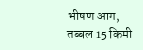भीषण आग, तब्बल 15 किमी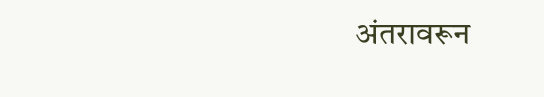अंतरावरून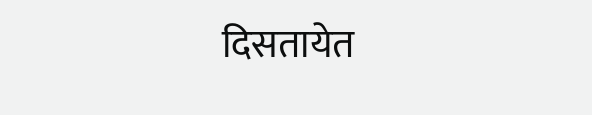दिसतायेत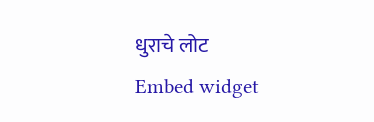धुराचे लोट
Embed widget